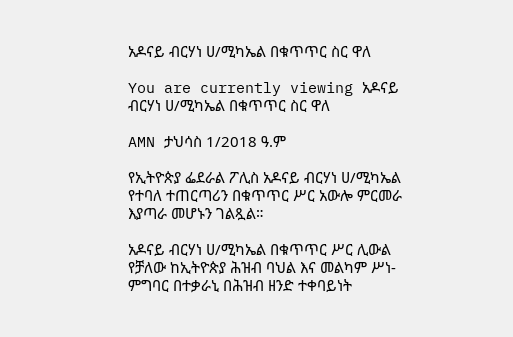አዶናይ ብርሃነ ሀ/ሚካኤል በቁጥጥር ስር ዋለ

You are currently viewing አዶናይ ብርሃነ ሀ/ሚካኤል በቁጥጥር ስር ዋለ

AMN ታህሳስ 1/2018 ዓ.ም

የኢትዮጵያ ፌደራል ፖሊስ አዶናይ ብርሃነ ሀ/ሚካኤል የተባለ ተጠርጣሪን በቁጥጥር ሥር አውሎ ምርመራ እያጣራ መሆኑን ገልጿል።

አዶናይ ብርሃነ ሀ/ሚካኤል በቁጥጥር ሥር ሊውል የቻለው ከኢትዮጵያ ሕዝብ ባህል እና መልካም ሥነ-ምግባር በተቃራኒ በሕዝብ ዘንድ ተቀባይነት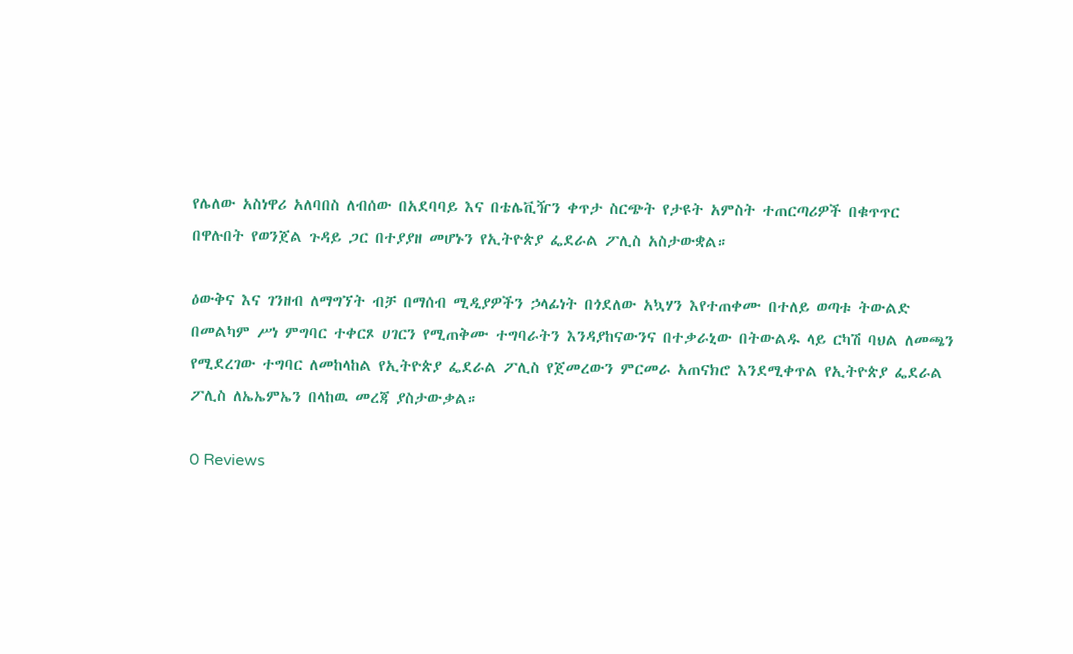የሌለው አስነዋሪ አለባበስ ለብሰው በአደባባይ እና በቴሌቪዥን ቀጥታ ስርጭት የታዩት አምስት ተጠርጣሪዎች በቁጥጥር በዋሉበት የወንጀል ጉዳይ ጋር በተያያዘ መሆኑን የኢትዮጵያ ፌደራል ፖሊስ አስታውቋል።

ዕውቅና እና ገንዘብ ለማግኘት ብቻ በማሰብ ሚዲያዎችን ኃላፊነት በጎደለው አኳሃን እየተጠቀሙ በተለይ ወጣቱ ትውልድ በመልካም ሥነ ምግባር ተቀርጾ ሀገርን የሚጠቅሙ ተግባራትን እንዳያከናውንና በተቃራኒው በትውልዱ ላይ ርካሽ ባህል ለመጫን የሚደረገው ተግባር ለመከላከል የኢትዮጵያ ፌደራል ፖሊስ የጀመረውን ምርመራ አጠናክሮ እንደሚቀጥል የኢትዮጵያ ፌደራል ፖሊስ ለኤኤምኤን በላከዉ መረጃ ያስታውቃል።

0 Reviews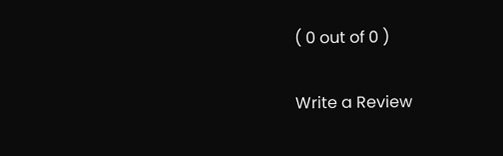( 0 out of 0 )

Write a Review